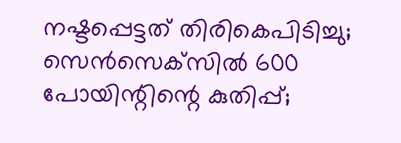നഷ്ടപ്പെട്ടത് തിരികെപിടിച്ചു; സെന്‍സെക്‌സില്‍ 600 പോയിന്റിന്റെ കുതിപ്പ്;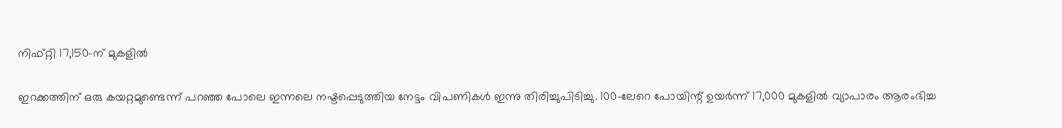നിഫ്റ്റി 17,150-ന് മുകളില്‍

ഇറക്കത്തിന് ഒരു കയറ്റമുണ്ടെന്ന്‌ പറഞ്ഞ പോലെ ഇന്നലെ നഷ്ടപ്പെടുത്തിയ നേട്ടം വിപണികള്‍ ഇന്നു തിരിച്ചുപിടിച്ചു. 100-ലേറെ പോയിന്റ് ഉയര്‍ന്ന് 17,000 മുകളില്‍ വ്യാപാരം ആരംഭിച്ച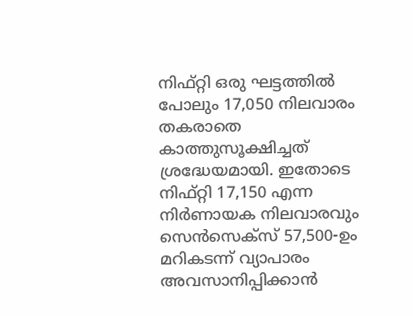നിഫ്റ്റി ഒരു ഘട്ടത്തില്‍ പോലും 17,050 നിലവാരം തകരാതെ കാത്തുസൂക്ഷിച്ചത് ശ്രദ്ധേയമായി. ഇതോടെ നിഫ്റ്റി 17,150 എന്ന നിര്‍ണായക നിലവാരവും സെന്‍സെക്‌സ് 57,500-ഉം മറികടന്ന് വ്യാപാരം അവസാനിപ്പിക്കാന്‍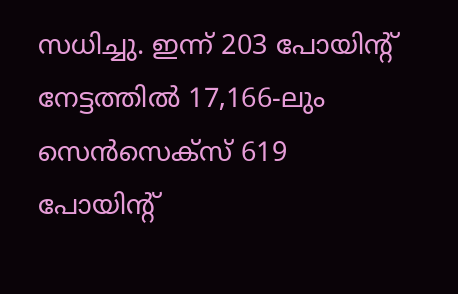സധിച്ചു. ഇന്ന് 203 പോയിന്റ് നേട്ടത്തില്‍ 17,166-ലും സെന്‍സെക്‌സ് 619 പോയിന്റ്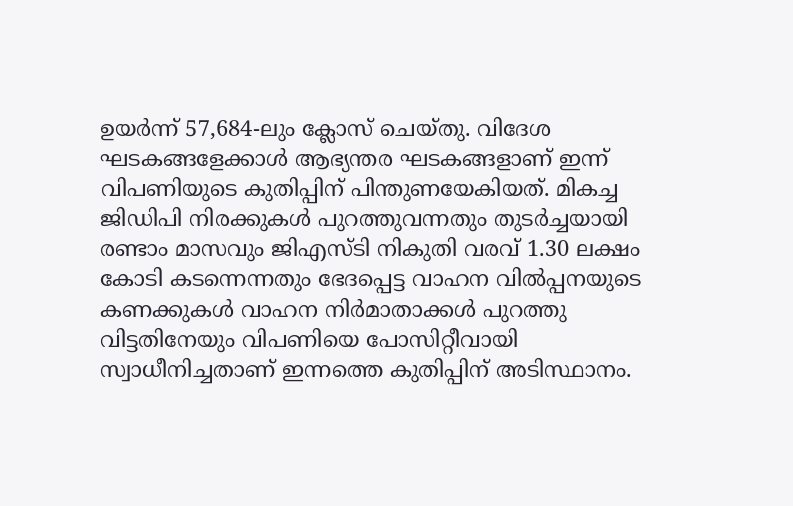ഉയര്‍ന്ന് 57,684-ലും ക്ലോസ് ചെയ്തു. വിദേശ ഘടകങ്ങളേക്കാള്‍ ആഭ്യന്തര ഘടകങ്ങളാണ് ഇന്ന് വിപണിയുടെ കുതിപ്പിന് പിന്തുണയേകിയത്. മികച്ച ജിഡിപി നിരക്കുകള്‍ പുറത്തുവന്നതും തുടര്‍ച്ചയായി രണ്ടാം മാസവും ജിഎസ്ടി നികുതി വരവ് 1.30 ലക്ഷം കോടി കടന്നെന്നതും ഭേദപ്പെട്ട വാഹന വില്‍പ്പനയുടെ കണക്കുകള്‍ വാഹന നിര്‍മാതാക്കള്‍ പുറത്തു വിട്ടതിനേയും വിപണിയെ പോസിറ്റീവായി സ്വാധീനിച്ചതാണ് ഇന്നത്തെ കുതിപ്പിന് അടിസ്ഥാനം.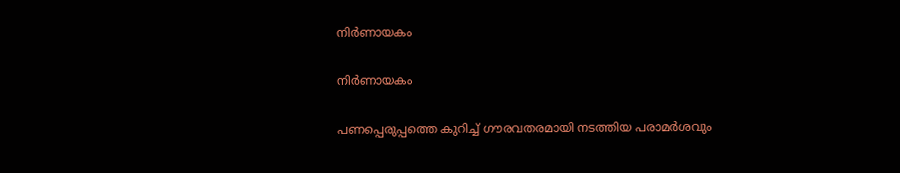നിര്‍ണായകം

നിര്‍ണായകം

പണപ്പെരുപ്പത്തെ കുറിച്ച് ഗൗരവതരമായി നടത്തിയ പരാമര്‍ശവും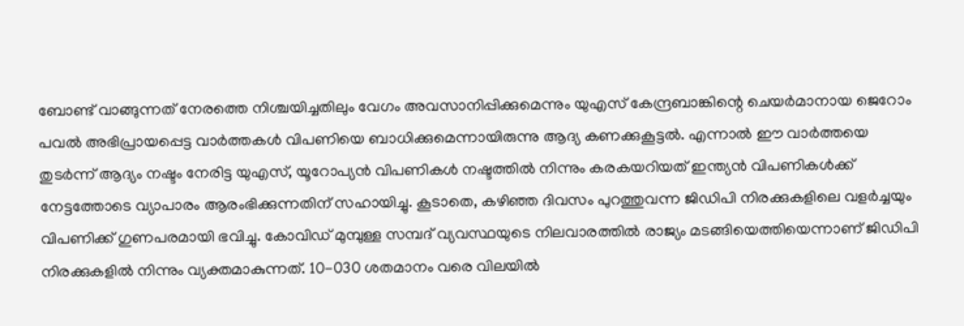ബോണ്ട് വാങ്ങുന്നത് നേരത്തെ നിശ്ചയിച്ചതിലും വേഗം അവസാനിപ്പിക്കുമെന്നും യുഎസ് കേന്ദ്രബാങ്കിന്റെ ചെയര്‍മാനായ ജെറോം പവല്‍ അഭിപ്രായപ്പെട്ട വാര്‍ത്തകള്‍ വിപണിയെ ബാധിക്കുമെന്നായിരുന്നു ആദ്യ കണക്കുകൂട്ടല്‍. എന്നാല്‍ ഈ വാര്‍ത്തയെ തുടര്‍ന്ന് ആദ്യം നഷ്ടം നേരിട്ട യുഎസ്, യൂറോപ്യന്‍ വിപണികള്‍ നഷ്ടത്തില്‍ നിന്നും കരകയറിയത് ഇന്ത്യന്‍ വിപണികള്‍ക്ക് നേട്ടത്തോടെ വ്യാപാരം ആരംഭിക്കുന്നതിന് സഹായിച്ചു. കൂടാതെ, കഴിഞ്ഞ ദിവസം പുറത്തുവന്ന ജിഡിപി നിരക്കുകളിലെ വളര്‍ച്ചയും വിപണിക്ക് ഗുണപരമായി ഭവിച്ചു. കോവിഡ് മുമ്പുള്ള സമ്പദ് വ്യവസ്ഥയുടെ നിലവാരത്തില്‍ രാജ്യം മടങ്ങിയെത്തിയെന്നാണ് ജിഡിപി നിരക്കുകളില്‍ നിന്നും വ്യക്തമാകുന്നത്. 10-030 ശതമാനം വരെ വിലയില്‍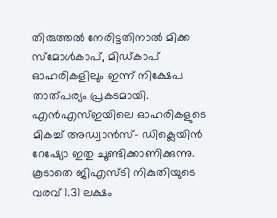തിരുത്തല്‍ നേരിട്ടതിനാല്‍ മിക്ക സ്‌മോള്‍കാപ്, മിഡ്കാപ് ഓഹരികളിലും ഇന്ന് നിക്ഷേപ താത്പര്യം പ്രകടമായി. എന്‍എസ്ഇയിലെ ഓഹരികളുടെ മികച്ച് അഡ്വാന്‍സ്- ഡിക്ലെയിന്‍ റേഷ്യോ ഇതു ചൂണ്ടിക്കാണിക്കുന്നു. കൂടാതെ ജിഎസ്ടി നികുതിയുടെ വരവ് 1.31 ലക്ഷം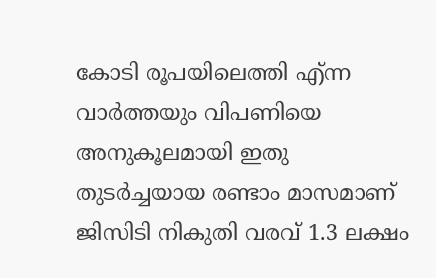കോടി രൂപയിലെത്തി എ്ന്ന വാര്‍ത്തയും വിപണിയെ അനുകൂലമായി ഇതു തുടര്‍ച്ചയായ രണ്ടാം മാസമാണ് ജിസിടി നികുതി വരവ് 1.3 ലക്ഷം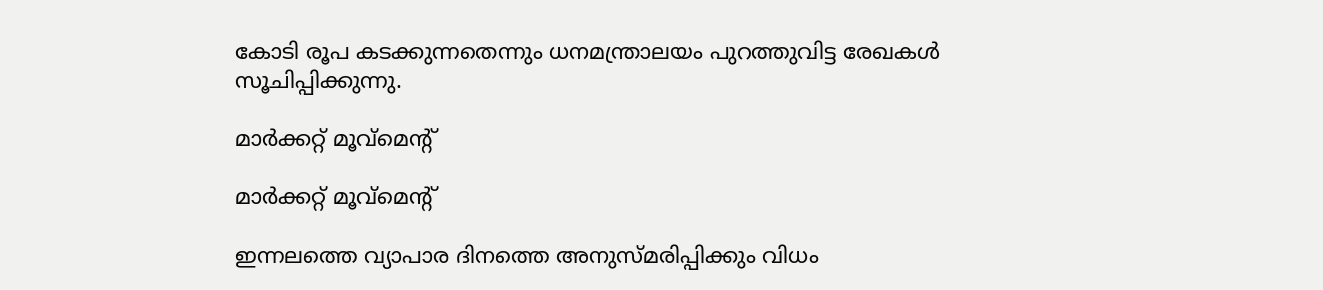കോടി രൂപ കടക്കുന്നതെന്നും ധനമന്ത്രാലയം പുറത്തുവിട്ട രേഖകള്‍ സൂചിപ്പിക്കുന്നു.

മാര്‍ക്കറ്റ് മൂവ്‌മെന്റ്

മാര്‍ക്കറ്റ് മൂവ്‌മെന്റ്

ഇന്നലത്തെ വ്യാപാര ദിനത്തെ അനുസ്മരിപ്പിക്കും വിധം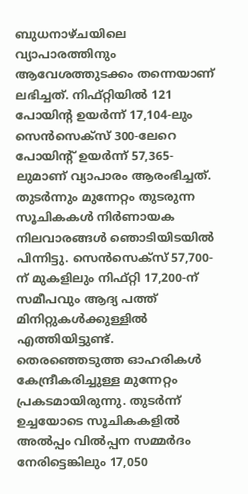ബുധനാഴ്ചയിലെ വ്യാപാരത്തിനും ആവേശത്തുടക്കം തന്നെയാണ് ലഭിച്ചത്. നിഫ്റ്റിയില്‍ 121 പോയിന്റ ഉയര്‍ന്ന് 17,104-ലും സെന്‍സെക്‌സ് 300-ലേറെ പോയിന്റ് ഉയര്‍ന്ന് 57,365-ലുമാണ് വ്യാപാരം ആരംഭിച്ചത്. തുടര്‍ന്നും മുന്നേറ്റം തുടരുന്ന സൂചികകള്‍ നിര്‍ണായക നിലവാരങ്ങള്‍ ഞൊടിയിടയില്‍ പിന്നിട്ടു. സെന്‍സെക്‌സ് 57,700-ന് മുകളിലും നിഫ്റ്റി 17,200-ന് സമീപവും ആദ്യ പത്ത് മിനിറ്റുകള്‍ക്കുള്ളില്‍ എത്തിയിട്ടുണ്ട്. തെരഞ്ഞെടുത്ത ഓഹരികള്‍ കേന്ദ്രീകരിച്ചുള്ള മുന്നേറ്റം പ്രകടമായിരുന്നു. തുടര്‍ന്ന് ഉച്ചയോടെ സൂചികകളില്‍ അല്‍പ്പം വില്‍പ്പന സമ്മര്‍ദം നേരിട്ടെങ്കിലും 17,050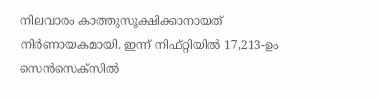നിലവാരം കാത്തുസൂക്ഷിക്കാനായത് നിര്‍ണായകമായി. ഇന്ന് നിഫ്റ്റിയില്‍ 17,213-ഉം സെന്‍സെക്‌സില്‍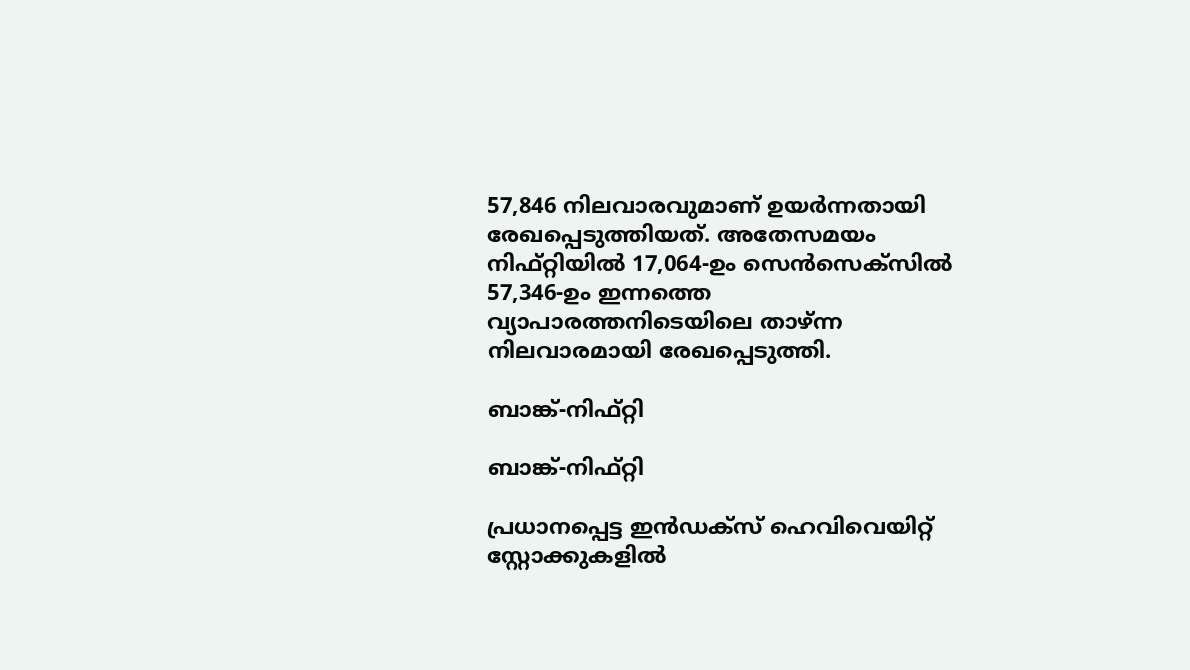57,846 നിലവാരവുമാണ് ഉയര്‍ന്നതായി രേഖപ്പെടുത്തിയത്. അതേസമയം നിഫ്റ്റിയില്‍ 17,064-ഉം സെന്‍സെക്‌സില്‍ 57,346-ഉം ഇന്നത്തെ വ്യാപാരത്തനിടെയിലെ താഴ്ന്ന നിലവാരമായി രേഖപ്പെടുത്തി.

ബാങ്ക്-നിഫ്റ്റി

ബാങ്ക്-നിഫ്റ്റി

പ്രധാനപ്പെട്ട ഇന്‍ഡക്സ് ഹെവിവെയിറ്റ് സ്റ്റോക്കുകളില്‍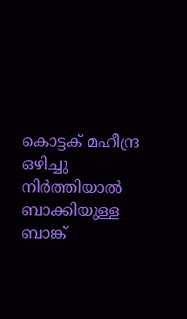കൊട്ടക് മഹീന്ദ്ര ഒഴിച്ചു നിര്‍ത്തിയാല്‍ ബാക്കിയുള്ള ബാങ്ക്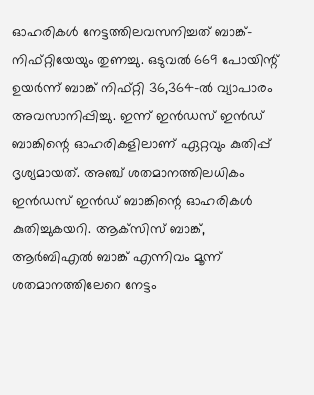ഓഹരികള്‍ നേട്ടത്തിലവസനിച്ചത് ബാങ്ക്-നിഫ്റ്റിയേയും തുണച്ചു. ഒടുവല്‍ 669 പോയിന്റ് ഉയര്‍ന്ന് ബാങ്ക് നിഫ്റ്റി 36,364-ല്‍ വ്യാപാരം അവസാനിപ്പിച്ചു. ഇന്ന് ഇന്‍ഡസ് ഇന്‍ഡ് ബാങ്കിന്റെ ഓഹരികളിലാണ് ഏറ്റവും കുതിപ്പ് ദൃശ്യമായത്. അഞ്ച് ശതമാനത്തിലധികം ഇന്‍ഡസ് ഇന്‍ഡ് ബാങ്കിന്റെ ഓഹരികള്‍ കുതിച്ചുകയറി. ആക്‌സിസ് ബാങ്ക്, ആര്‍ബിഎല്‍ ബാങ്ക് എന്നിവം മൂന്ന് ശതമാനത്തിലേറെ നേട്ടം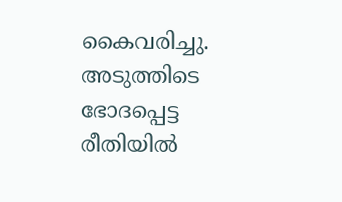കൈവരിച്ചു. അടുത്തിടെ ഭോദപ്പെട്ട രീതിയില്‍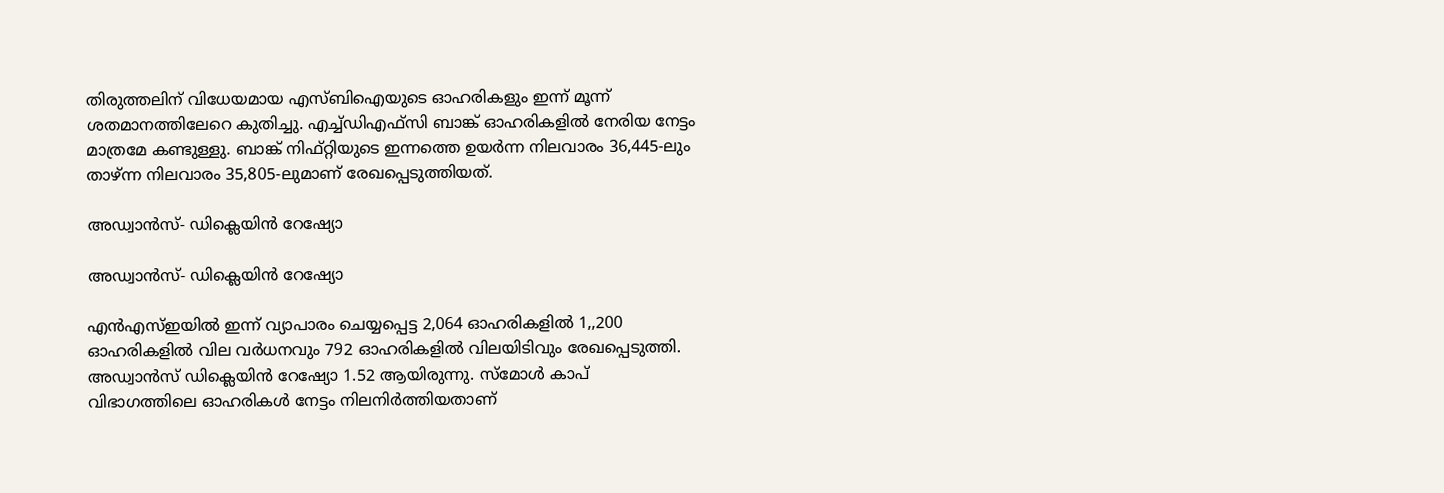തിരുത്തലിന് വിധേയമായ എസ്ബിഐയുടെ ഓഹരികളും ഇന്ന് മൂന്ന് ശതമാനത്തിലേറെ കുതിച്ചു. എച്ച്ഡിഎഫ്‌സി ബാങ്ക് ഓഹരികളില്‍ നേരിയ നേട്ടം മാത്രമേ കണ്ടുള്ളു. ബാങ്ക് നിഫ്റ്റിയുടെ ഇന്നത്തെ ഉയര്‍ന്ന നിലവാരം 36,445-ലും താഴ്ന്ന നിലവാരം 35,805-ലുമാണ് രേഖപ്പെടുത്തിയത്.

അഡ്വാന്‍സ്- ഡിക്ലെയിന്‍ റേഷ്യോ

അഡ്വാന്‍സ്- ഡിക്ലെയിന്‍ റേഷ്യോ

എന്‍എസ്ഇയില്‍ ഇന്ന് വ്യാപാരം ചെയ്യപ്പെട്ട 2,064 ഓഹരികളില്‍ 1,,200 ഓഹരികളില്‍ വില വര്‍ധനവും 792 ഓഹരികളില്‍ വിലയിടിവും രേഖപ്പെടുത്തി. അഡ്വാന്‍സ് ഡിക്ലെയിന്‍ റേഷ്യോ 1.52 ആയിരുന്നു. സ്മോള്‍ കാപ് വിഭാഗത്തിലെ ഓഹരികള്‍ നേട്ടം നിലനിര്‍ത്തിയതാണ്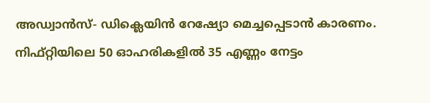അഡ്വാന്‍സ്- ഡിക്ലെയിന്‍ റേഷ്യോ മെച്ചപ്പെടാന്‍ കാരണം. നിഫ്റ്റിയിലെ 50 ഓഹരികളില്‍ 35 എണ്ണം നേട്ടം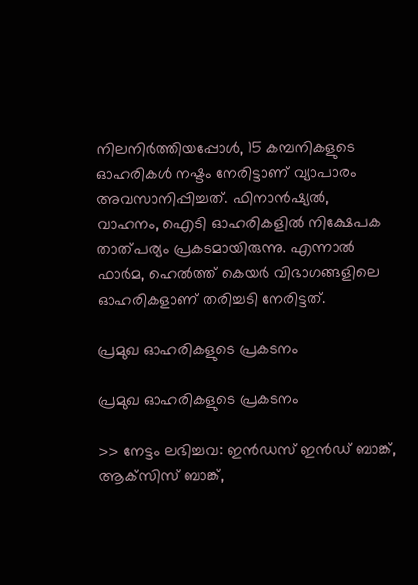നിലനിര്‍ത്തിയപ്പോള്‍, 15 കമ്പനികളുടെ ഓഹരികള്‍ നഷ്ടം നേരിട്ടാണ് വ്യാപാരം അവസാനിപ്പിച്ചത്. ഫിനാന്‍ഷ്യല്‍, വാഹനം, ഐടി ഓഹരികളില്‍ നിക്ഷേപക താത്പര്യം പ്രകടമായിരുന്നു. എന്നാല്‍ ഫാര്‍മ, ഹെല്‍ത്ത് കെയര്‍ വിഭാഗങ്ങളിലെ ഓഹരികളാണ് തരിച്ചടി നേരിട്ടത്.

പ്രമുഖ ഓഹരികളുടെ പ്രകടനം

പ്രമുഖ ഓഹരികളുടെ പ്രകടനം

>> നേട്ടം ലഭിച്ചവ: ഇന്‍ഡസ് ഇന്‍ഡ് ബാങ്ക്, ആക്‌സിസ് ബാങ്ക്,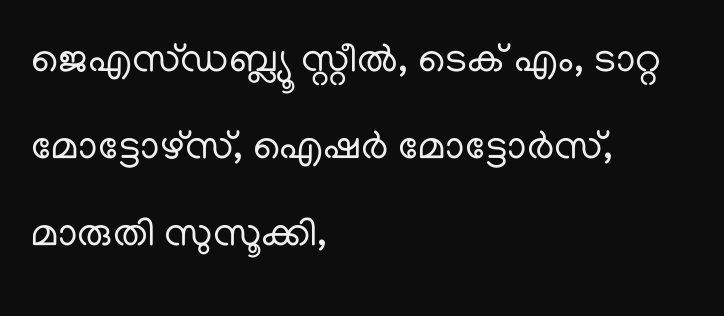ജെഎസ്ഡബ്ല്യൂ സ്റ്റീല്‍, ടെക് എം, ടാറ്റ മോട്ടോഴ്‌സ്, ഐഷര്‍ മോട്ടോര്‍സ്, മാരുതി സുസൂക്കി,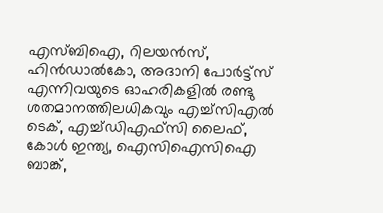എസ്ബിഐ, റിലയന്‍സ്, ഹിന്‍ഡാല്‍കോ, അദാനി പോര്‍ട്ട്‌സ് എന്നിവയുടെ ഓഹരികളില്‍ രണ്ടു ശതമാനത്തിലധികവും എച്ച്‌സിഎല്‍ ടെക്, എച്ച്ഡിഎഫ്‌സി ലൈഫ്, കോള്‍ ഇന്ത്യ, ഐസിഐസിഐ ബാങ്ക്,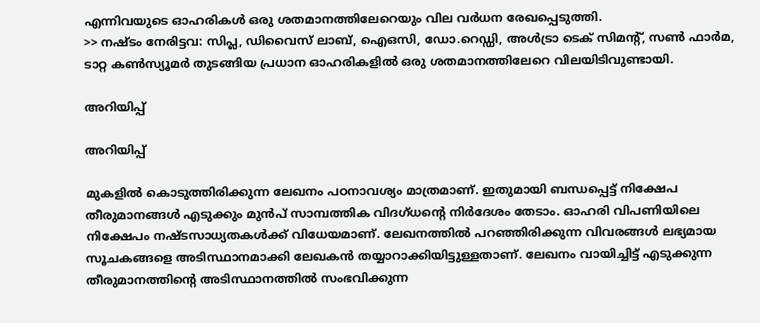എന്നിവയുടെ ഓഹരികള്‍ ഒരു ശതമാനത്തിലേറെയും വില വര്‍ധന രേഖപ്പെടുത്തി.
>> നഷ്ടം നേരിട്ടവ: സിപ്ല, ഡിവൈസ് ലാബ്, ഐഒസി, ഡോ.റെഡ്ഡി, അള്‍ട്രാ ടെക് സിമന്റ്, സണ്‍ ഫാര്‍മ, ടാറ്റ കണ്‍സ്യൂമര്‍ തുടങ്ങിയ പ്രധാന ഓഹരികളില്‍ ഒരു ശതമാനത്തിലേറെ വിലയിടിവുണ്ടായി.

അറിയിപ്പ്

അറിയിപ്പ്

മുകളില്‍ കൊടുത്തിരിക്കുന്ന ലേഖനം പഠനാവശ്യം മാത്രമാണ്. ഇതുമായി ബന്ധപ്പെട്ട് നിക്ഷേപ തീരുമാനങ്ങള്‍ എടുക്കും മുന്‍പ് സാമ്പത്തിക വിദഗ്ധന്റെ നിര്‍ദേശം തേടാം. ഓഹരി വിപണിയിലെ നിക്ഷേപം നഷ്ടസാധ്യതകള്‍ക്ക് വിധേയമാണ്. ലേഖനത്തില്‍ പറഞ്ഞിരിക്കുന്ന വിവരങ്ങള്‍ ലഭ്യമായ സൂചകങ്ങളെ അടിസ്ഥാനമാക്കി ലേഖകന്‍ തയ്യാറാക്കിയിട്ടുള്ളതാണ്. ലേഖനം വായിച്ചിട്ട് എടുക്കുന്ന തീരുമാനത്തിന്റെ അടിസ്ഥാനത്തില്‍ സംഭവിക്കുന്ന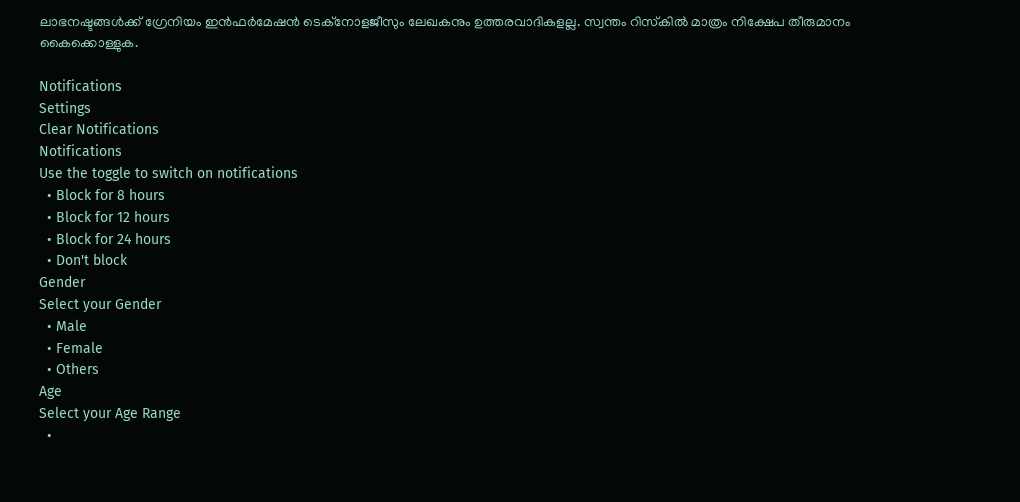ലാഭനഷ്ടങ്ങള്‍ക്ക് ഗ്രേനിയം ഇന്‍ഫര്‍മേഷന്‍ ടെക്‌നോളജീസും ലേഖകനും ഉത്തരവാദികളല്ല. സ്വന്തം റിസ്‌കില്‍ മാത്രം നിക്ഷേപ തീരുമാനം കൈക്കൊള്ളുക.

Notifications
Settings
Clear Notifications
Notifications
Use the toggle to switch on notifications
  • Block for 8 hours
  • Block for 12 hours
  • Block for 24 hours
  • Don't block
Gender
Select your Gender
  • Male
  • Female
  • Others
Age
Select your Age Range
  •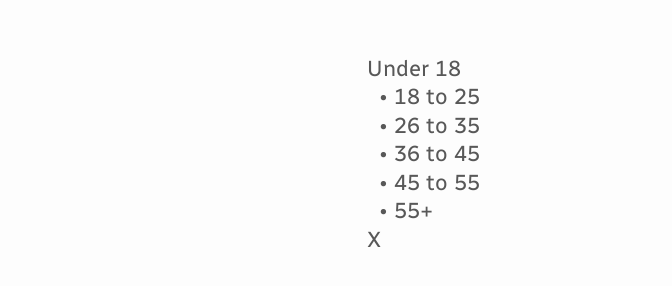Under 18
  • 18 to 25
  • 26 to 35
  • 36 to 45
  • 45 to 55
  • 55+
X